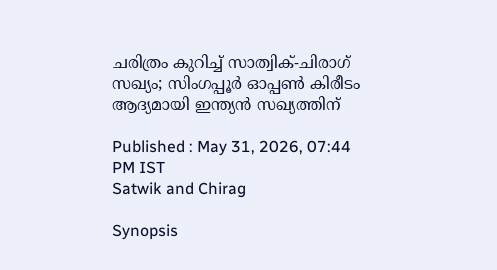ചരിത്രം കുറിച്ച് സാത്വിക്-ചിരാഗ് സഖ്യം; സിംഗപ്പൂര്‍ ഓപ്പണ്‍ കിരീടം ആദ്യമായി ഇന്ത്യന്‍ സഖ്യത്തിന്

Published : May 31, 2026, 07:44 PM IST
Satwik and Chirag

Synopsis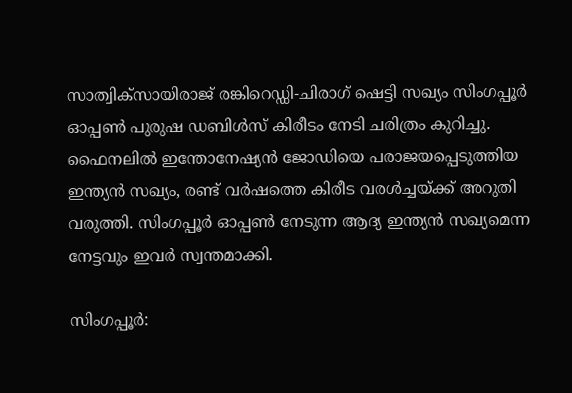സാത്വിക്‌സായിരാജ് രങ്കിറെഡ്ഡി-ചിരാഗ് ഷെട്ടി സഖ്യം സിംഗപ്പൂര്‍ ഓപ്പണ്‍ പുരുഷ ഡബിള്‍സ് കിരീടം നേടി ചരിത്രം കുറിച്ചു. ഫൈനലില്‍ ഇന്തോനേഷ്യന്‍ ജോഡിയെ പരാജയപ്പെടുത്തിയ ഇന്ത്യന്‍ സഖ്യം, രണ്ട് വര്‍ഷത്തെ കിരീട വരള്‍ച്ചയ്ക്ക് അറുതി വരുത്തി. സിംഗപ്പൂര്‍ ഓപ്പണ്‍ നേടുന്ന ആദ്യ ഇന്ത്യന്‍ സഖ്യമെന്ന നേട്ടവും ഇവര്‍ സ്വന്തമാക്കി.

സിംഗപ്പൂര്‍: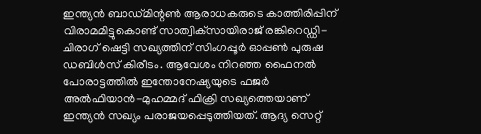ഇന്ത്യന്‍ ബാഡ്മിന്റണ്‍ ആരാധകരുടെ കാത്തിരിപ്പിന് വിരാമമിട്ടുകൊണ്ട് സാത്വിക്‌സായിരാജ് രങ്കിറെഡ്ഡി-ചിരാഗ് ഷെട്ടി സഖ്യത്തിന് സിംഗപ്പൂര്‍ ഓപ്പണ്‍ പുരുഷ ഡബിള്‍സ് കിരീടം. ആവേശം നിറഞ്ഞ ഫൈനല്‍ പോരാട്ടത്തില്‍ ഇന്തോനേഷ്യയുടെ ഫജര്‍ അല്‍ഫിയാന്‍-മുഹമ്മദ് ഫിക്രി സഖ്യത്തെയാണ് ഇന്ത്യന്‍ സഖ്യം പരാജയപ്പെടുത്തിയത്. ആദ്യ സെറ്റ്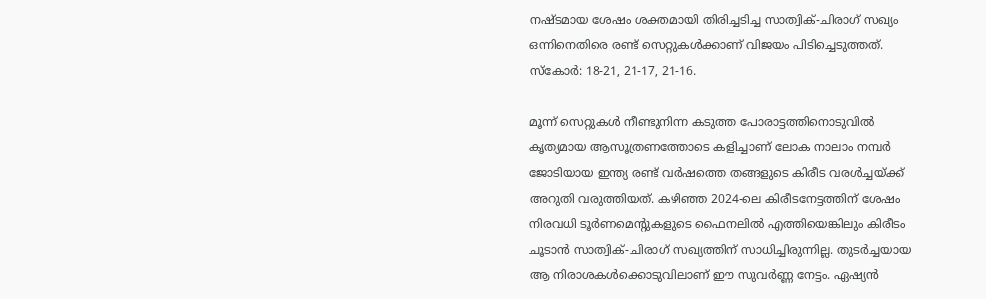നഷ്ടമായ ശേഷം ശക്തമായി തിരിച്ചടിച്ച സാത്വിക്-ചിരാഗ് സഖ്യം ഒന്നിനെതിരെ രണ്ട് സെറ്റുകള്‍ക്കാണ് വിജയം പിടിച്ചെടുത്തത്. സ്‌കോര്‍: 18-21, 21-17, 21-16.

മൂന്ന് സെറ്റുകള്‍ നീണ്ടുനിന്ന കടുത്ത പോരാട്ടത്തിനൊടുവില്‍ കൃത്യമായ ആസൂത്രണത്തോടെ കളിച്ചാണ് ലോക നാലാം നമ്പര്‍ ജോടിയായ ഇന്ത്യ രണ്ട് വര്‍ഷത്തെ തങ്ങളുടെ കിരീട വരള്‍ച്ചയ്ക്ക് അറുതി വരുത്തിയത്. കഴിഞ്ഞ 2024-ലെ കിരീടനേട്ടത്തിന് ശേഷം നിരവധി ടൂര്‍ണമെന്റുകളുടെ ഫൈനലില്‍ എത്തിയെങ്കിലും കിരീടം ചൂടാന്‍ സാത്വിക്-ചിരാഗ് സഖ്യത്തിന് സാധിച്ചിരുന്നില്ല. തുടര്‍ച്ചയായ ആ നിരാശകള്‍ക്കൊടുവിലാണ് ഈ സുവര്‍ണ്ണ നേട്ടം. ഏഷ്യന്‍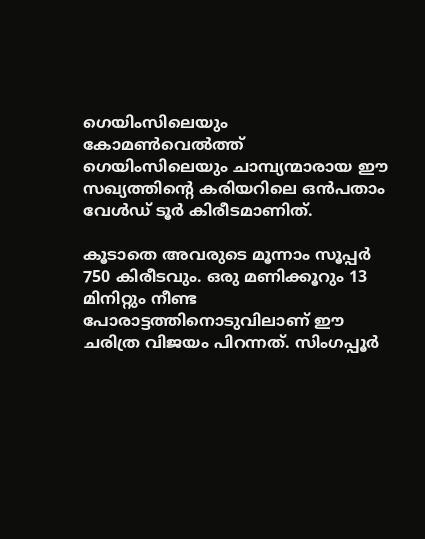ഗെയിംസിലെയും കോമണ്‍വെല്‍ത്ത് ഗെയിംസിലെയും ചാമ്പ്യന്മാരായ ഈ സഖ്യത്തിന്റെ കരിയറിലെ ഒന്‍പതാം വേള്‍ഡ് ടൂര്‍ കിരീടമാണിത്.

കൂടാതെ അവരുടെ മൂന്നാം സൂപ്പര്‍ 750 കിരീടവും. ഒരു മണിക്കൂറും 13 മിനിറ്റും നീണ്ട പോരാട്ടത്തിനൊടുവിലാണ് ഈ ചരിത്ര വിജയം പിറന്നത്. സിംഗപ്പൂര്‍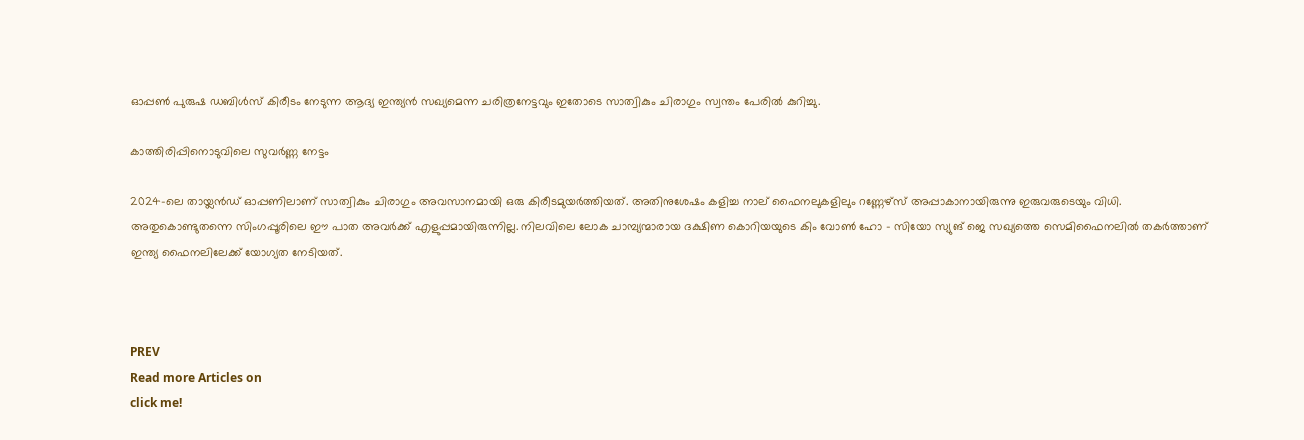ഓപ്പണ്‍ പുരുഷ ഡബിള്‍സ് കിരീടം നേടുന്ന ആദ്യ ഇന്ത്യന്‍ സഖ്യമെന്ന ചരിത്രനേട്ടവും ഇതോടെ സാത്വികും ചിരാഗും സ്വന്തം പേരില്‍ കുറിച്ചു.

കാത്തിരിപ്പിനൊടുവിലെ സുവര്‍ണ്ണ നേട്ടം

2024-ലെ തായ്ലന്‍ഡ് ഓപ്പണിലാണ് സാത്വികും ചിരാഗും അവസാനമായി ഒരു കിരീടമുയര്‍ത്തിയത്. അതിനുശേഷം കളിച്ച നാല് ഫൈനലുകളിലും റണ്ണേഴ്‌സ് അപ്പാകാനായിരുന്നു ഇരുവരുടെയും വിധി. അതുകൊണ്ടുതന്നെ സിംഗപ്പൂരിലെ ഈ പാത അവര്‍ക്ക് എളുപ്പമായിരുന്നില്ല. നിലവിലെ ലോക ചാമ്പ്യന്മാരായ ദക്ഷിണ കൊറിയയുടെ കിം വോണ്‍ ഹോ - സിയോ സ്യുങ് ജെ സഖ്യത്തെ സെമിഫൈനലില്‍ തകര്‍ത്താണ് ഇന്ത്യ ഫൈനലിലേക്ക് യോഗ്യത നേടിയത്.



PREV
Read more Articles on
click me!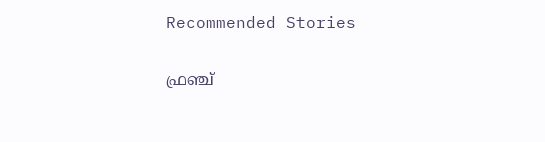Recommended Stories

ഫ്രഞ്ച്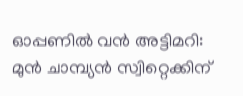ഓപ്പണില്‍ വന്‍ അട്ടിമറി: മുന്‍ ചാമ്പ്യന്‍ സ്വിറ്റെക്കിന്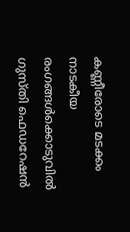കണ്ണീരോടെ മടക്കം
നാടകീയ രംഗങ്ങള്‍ക്കൊടുവില്‍ ഗുസ്തി ഫെഡറേഷന്‍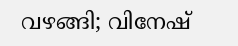വഴങ്ങി; വിനേഷ്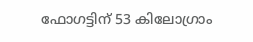ഫോഗട്ടിന് 53 കിലോഗ്രാം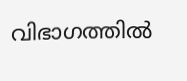വിഭാഗത്തിൽ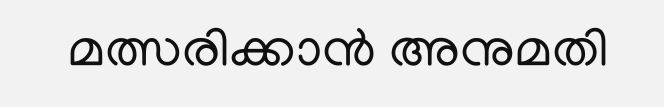മത്സരിക്കാൻ അനുമതി